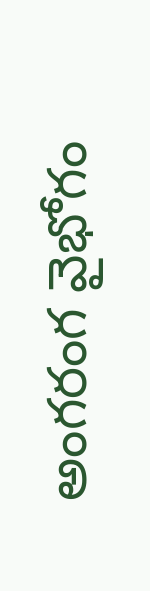అంగరంగ వైభోగం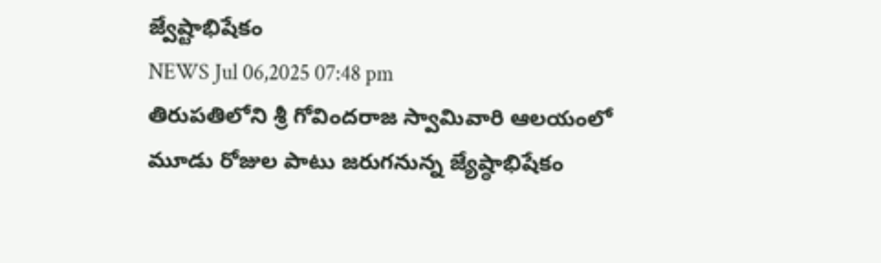జ్వేష్టాభిషేకం
NEWS Jul 06,2025 07:48 pm
తిరుపతిలోని శ్రీ గోవిందరాజ స్వామివారి ఆలయంలో మూడు రోజుల పాటు జరుగనున్న జ్యేష్ఠాభిషేకం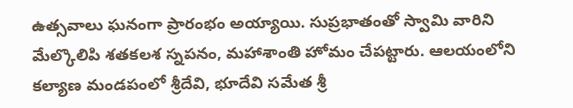ఉత్సవాలు ఘనంగా ప్రారంభం అయ్యాయి. సుప్రభాతంతో స్వామి వారిని మేల్కొలిపి శతకలశ స్నపనం, మహాశాంతి హోమం చేపట్టారు. ఆలయంలోని కల్యాణ మండపంలో శ్రీదేవి, భూదేవి సమేత శ్రీ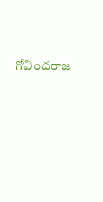గోవిందరాజ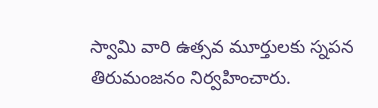స్వామి వారి ఉత్సవ మూర్తులకు స్నపన తిరుమంజనం నిర్వహించారు.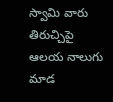స్వామి వారు తిరుచ్చిపై ఆలయ నాలుగు మాడ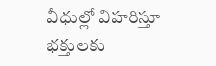వీధుల్లో విహరిస్తూ భక్తులకు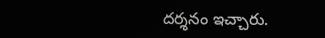దర్శనం ఇచ్చారు.